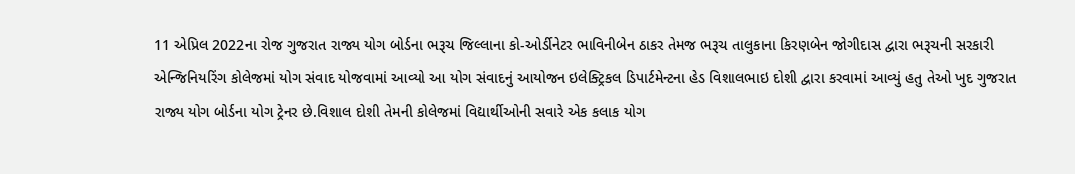11 એપ્રિલ 2022ના રોજ ગુજરાત રાજ્ય યોગ બોર્ડના ભરૂચ જિલ્લાના કો-ઓર્ડીનેટર ભાવિનીબેન ઠાકર તેમજ ભરૂચ તાલુકાના કિરણબેન જોગીદાસ દ્વારા ભરૂચની સરકારી એન્જિનિયરિંગ કોલેજમાં યોગ સંવાદ યોજવામાં આવ્યો આ યોગ સંવાદનું આયોજન ઇલેક્ટ્રિકલ ડિપાર્ટમેન્ટના હેડ વિશાલભાઇ દોશી દ્વારા કરવામાં આવ્યું હતુ તેઓ ખુદ ગુજરાત રાજ્ય યોગ બોર્ડના યોગ ટ્રેનર છે.વિશાલ દોશી તેમની કોલેજમાં વિદ્યાર્થીઓની સવારે એક કલાક યોગ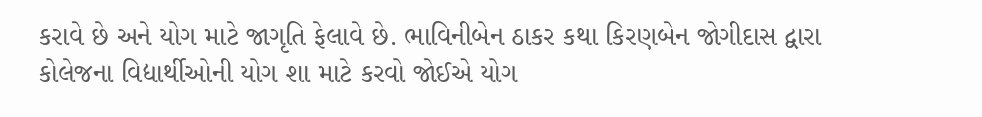કરાવે છે અને યોગ માટે જાગૃતિ ફેલાવે છે. ભાવિનીબેન ઠાકર કથા કિરણબેન જોગીદાસ દ્વારા કોલેજના વિદ્યાર્થીઓની યોગ શા માટે કરવો જોઈએ યોગ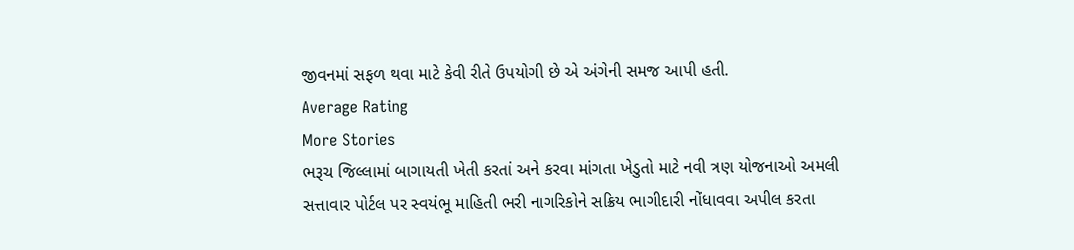જીવનમાં સફળ થવા માટે કેવી રીતે ઉપયોગી છે એ અંગેની સમજ આપી હતી.
Average Rating
More Stories
ભરૂચ જિલ્લામાં બાગાયતી ખેતી કરતાં અને કરવા માંગતા ખેડુતો માટે નવી ત્રણ યોજનાઓ અમલી
સત્તાવાર પોર્ટલ પર સ્વયંભૂ માહિતી ભરી નાગરિકોને સક્રિય ભાગીદારી નોંધાવવા અપીલ કરતા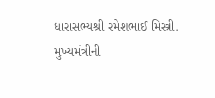ધારાસભ્યશ્રી રમેશભાઈ મિસ્ત્રી.
મુખ્યમંત્રીની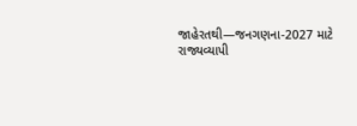જાહેરતથી—જનગણના-2027 માટે રાજ્યવ્યાપી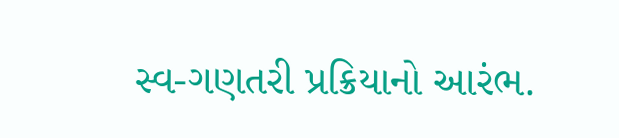સ્વ-ગણતરી પ્રક્રિયાનો આરંભ.